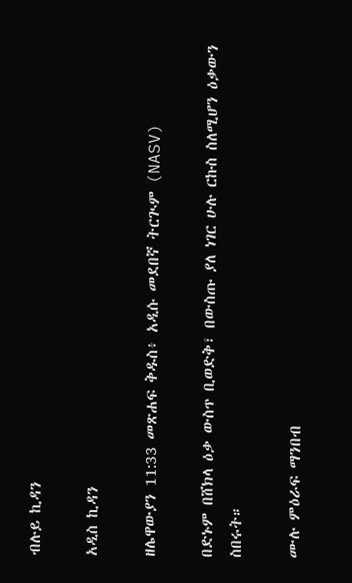ብሉይ ኪዳን

አዲስ ኪዳን

ዘሌዋውያን 11:33 መጽሐፍ ቅዱስ፥ አዲሱ መደበኛ ትርጒም (NASV)

በድኑም በሸክላ ዕቃ ውስጥ ቢወድቅ፣ በውስጡ ያለ ነገር ሁሉ ርኩስ ስለሚሆን ዕቃውን ስበሩት።

ሙሉ ምዕራፍ ማንበብ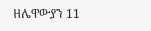ዘሌዋውያን 11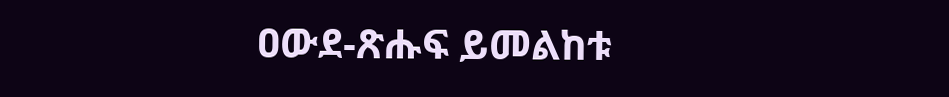ዐውደ-ጽሑፍ ይመልከቱ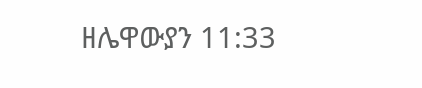ዘሌዋውያን 11:33